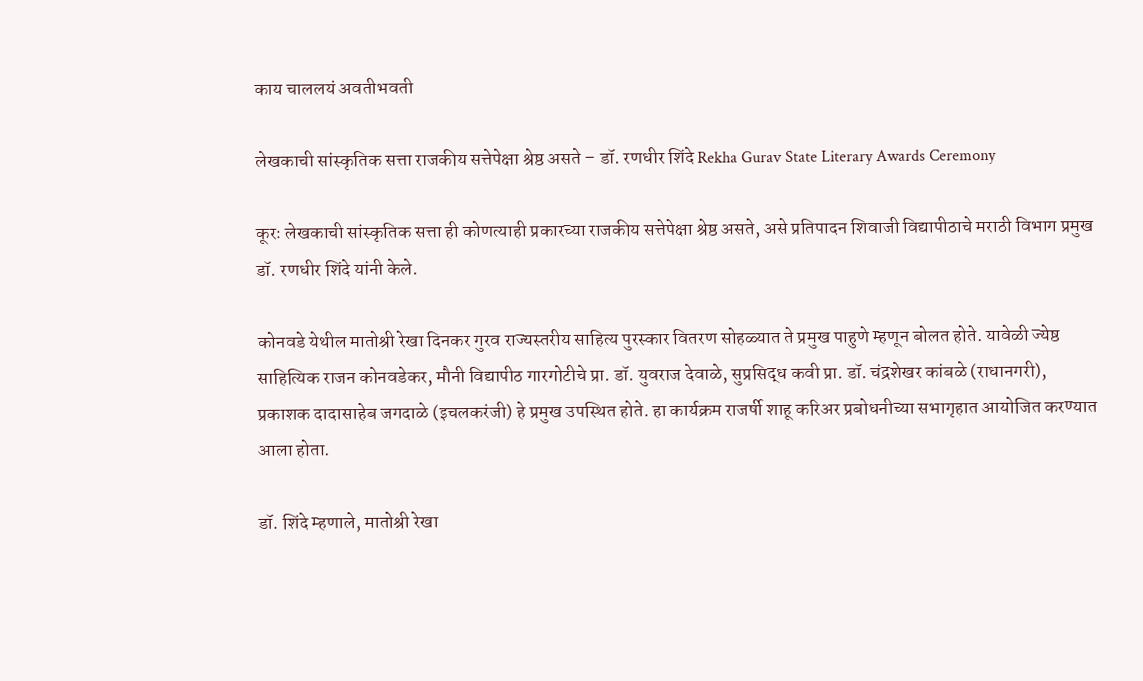काय चाललयं अवतीभवती

लेखकाची सांस्कृतिक सत्ता राजकीय सत्तेपेक्षा श्रेष्ठ असते – डॉ. रणधीर शिंदे Rekha Gurav State Literary Awards Ceremony

कूरः लेखकाची सांस्कृतिक सत्ता ही कोणत्याही प्रकारच्या राजकीय सत्तेपेक्षा श्रेष्ठ असते, असे प्रतिपादन शिवाजी विद्यापीठाचे मराठी विभाग प्रमुख डॉ. रणधीर शिंदे यांनी केले.

कोनवडे येथील मातोश्री रेखा दिनकर गुरव राज्यस्तरीय साहित्य पुरस्कार वितरण सोहळ्यात ते प्रमुख पाहुणे म्हणून बोलत होते. यावेळी ज्येष्ठ साहित्यिक राजन कोनवडेकर, मौनी विद्यापीठ गारगोटीचे प्रा. डॉ. युवराज देवाळे, सुप्रसिद्ध कवी प्रा. डॉ. चंद्रशेखर कांबळे (राधानगरी), प्रकाशक दादासाहेब जगदाळे (इचलकरंजी) हे प्रमुख उपस्थित होते. हा कार्यक्रम राजर्षी शाहू करिअर प्रबोधनीच्या सभागृहात आयोजित करण्यात आला होता.

डॉ. शिंदे म्हणाले, मातोश्री रेखा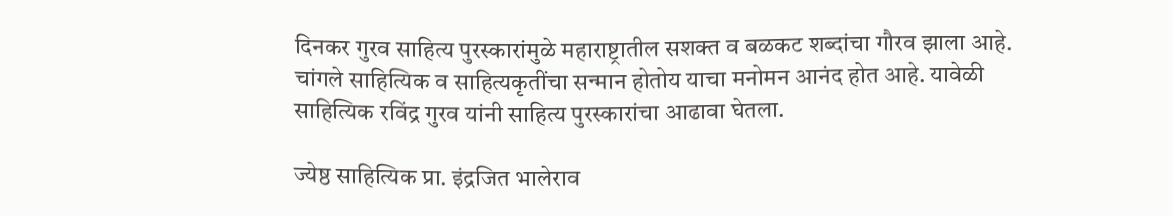दिनकर गुरव साहित्य पुरस्कारांमुळे महाराष्ट्रातील सशक्त व बळकट शब्दांचा गौरव झाला आहे. चांगले साहित्यिक व साहित्यकृतींचा सन्मान होतोय याचा मनोमन आनंद होत आहे. यावेळी साहित्यिक रविंद्र गुरव यांनी साहित्य पुरस्कारांचा आढावा घेतला.

ज्येष्ठ साहित्यिक प्रा. इंद्रजित भालेराव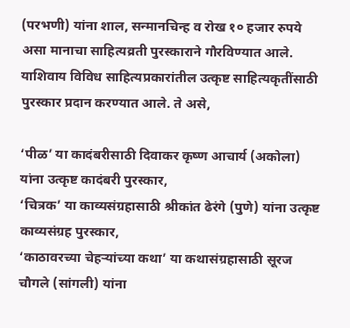(परभणी) यांना शाल, सन्मानचिन्ह व रोख १० हजार रुपये असा मानाचा साहित्यव्रती पुरस्काराने गौरविण्यात आले. याशिवाय विविध साहित्यप्रकारांतील उत्कृष्ट साहित्यकृतींसाठी पुरस्कार प्रदान करण्यात आले. ते असे,

‘पीळ’ या कादंबरीसाठी दिवाकर कृष्ण आचार्य (अकोला) यांना उत्कृष्ट कादंबरी पुरस्कार,
‘चित्रक’ या काव्यसंग्रहासाठी श्रीकांत ढेरंगे (पुणे) यांना उत्कृष्ट काव्यसंग्रह पुरस्कार,
‘काठावरच्या चेहऱ्यांच्या कथा’ या कथासंग्रहासाठी सूरज चौगले (सांगली) यांना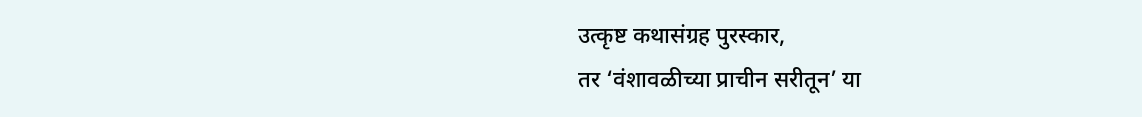उत्कृष्ट कथासंग्रह पुरस्कार,
तर ‘वंशावळीच्या प्राचीन सरीतून’ या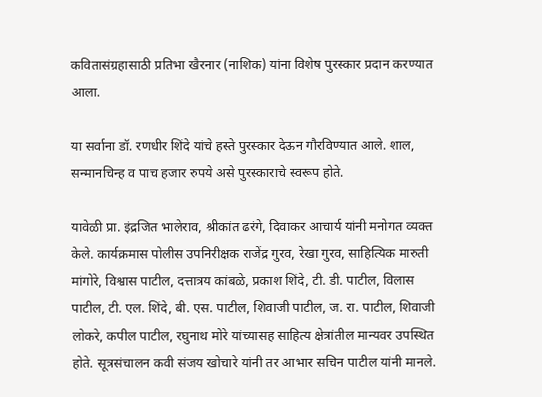कवितासंग्रहासाठी प्रतिभा खैरनार (नाशिक) यांना विशेष पुरस्कार प्रदान करण्यात आला.

या सर्वाना डॉ. रणधीर शिंदे यांचे हस्ते पुरस्कार देऊन गौरविण्यात आले. शाल, सन्मानचिन्ह व पाच हजार रुपये असे पुरस्काराचे स्वरूप होते.

यावेळी प्रा. इंद्रजित भालेराव, श्रीकांत ढरंगे, दिवाकर आचार्य यांनी मनोगत व्यक्त केले. कार्यक्रमास पोलीस उपनिरीक्षक राजेंद्र गुरव, रेखा गुरव, साहित्यिक मारुती मांगोरे, विश्वास पाटील, दत्तात्रय कांबळे, प्रकाश शिंदे, टी. डी. पाटील, विलास पाटील, टी. एल. शिंदे, बी. एस. पाटील, शिवाजी पाटील, ज. रा. पाटील, शिवाजी लोकरे, कपील पाटील, रघुनाथ मोरे यांच्यासह साहित्य क्षेत्रांतील मान्यवर उपस्थित होते. सूत्रसंचालन कवी संजय खोचारे यांनी तर आभार सचिन पाटील यांनी मानले.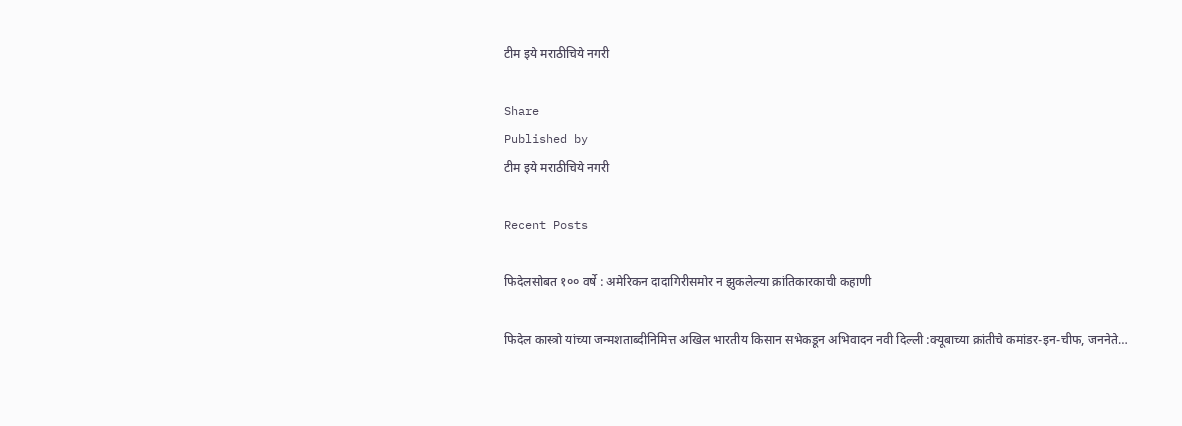टीम इये मराठीचिये नगरी

Share
Published by
टीम इये मराठीचिये नगरी

Recent Posts

फिदेलसोबत १०० वर्षे : अमेरिकन दादागिरीसमोर न झुकलेल्या क्रांतिकारकाची कहाणी

फिदेल कास्त्रो यांच्या जन्मशताब्दीनिमित्त अखिल भारतीय किसान सभेकडून अभिवादन नवी दिल्ली :क्यूबाच्या क्रांतीचे कमांडर-इन-चीफ, जननेते…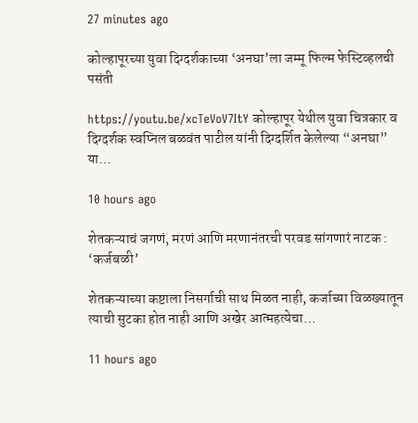27 minutes ago

कोल्हापूरच्या युवा दिग्दर्शकाच्या ‘अनघा’ला जम्मू फिल्म फेस्टिव्हलची पसंती

https://youtu.be/xcTeVoV7ItY कोल्हापूर येथील युवा चित्रकार व दिग्दर्शक स्वप्निल बळवंत पाटील यांनी दिग्दर्शित केलेल्या “अनघा” या…

10 hours ago

शेतकऱ्याचं जगणं, मरणं आणि मरणानंतरची परवड सांगणारं नाटक : ‘कर्जबळी’

शेतकऱ्याच्या कष्टाला निसर्गाची साथ मिळत नाही, कर्जाच्या विळख्यातून त्याची सुटका होत नाही आणि अखेर आत्महत्येचा…

11 hours ago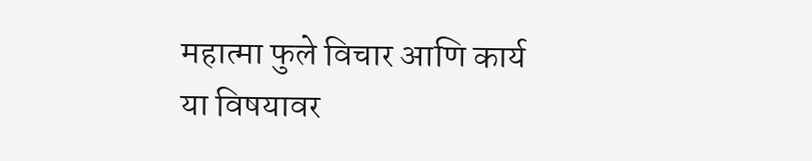महात्मा फुले विचार आणि कार्य या विषयावर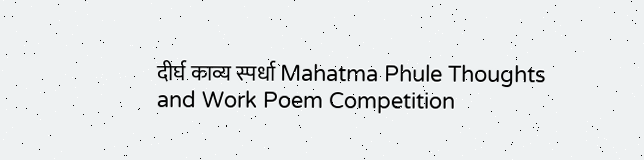दीर्घ काव्य स्पर्धा Mahatma Phule Thoughts and Work Poem Competition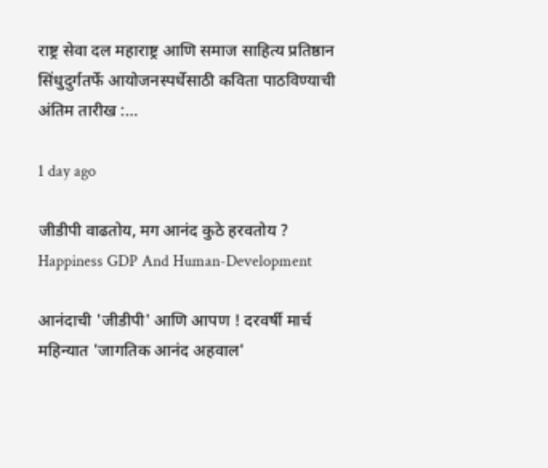राष्ट्र सेवा दल महाराष्ट्र आणि समाज साहित्य प्रतिष्ठान सिंधुदुर्गतर्फे आयोजनस्पर्धेसाठी कविता पाठविण्याची अंतिम तारीख :…

1 day ago

जीडीपी वाढतोय, मग आनंद कुठे हरवतोय ? Happiness GDP And Human-Development

आनंदाची 'जीडीपी' आणि आपण ! दरवर्षी मार्च महिन्यात 'जागतिक आनंद अहवाल'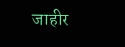जाहीर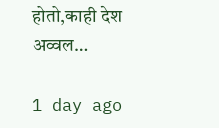होतो,काही देश अव्वल…

1 day ago